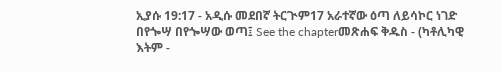ኢያሱ 19:17 - አዲሱ መደበኛ ትርጒም17 አራተኛው ዕጣ ለይሳኮር ነገድ በየጐሣ በየጐሣው ወጣ፤ See the chapterመጽሐፍ ቅዱስ - (ካቶሊካዊ እትም -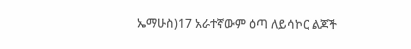ኤማሁስ)17 አራተኛውም ዕጣ ለይሳኮር ልጆች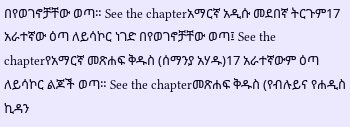በየወገኖቻቸው ወጣ። See the chapterአማርኛ አዲሱ መደበኛ ትርጉም17 አራተኛው ዕጣ ለይሳኮር ነገድ በየወገኖቻቸው ወጣ፤ See the chapterየአማርኛ መጽሐፍ ቅዱስ (ሰማንያ አሃዱ)17 አራተኛውም ዕጣ ለይሳኮር ልጆች ወጣ። See the chapterመጽሐፍ ቅዱስ (የብሉይና የሐዲስ ኪዳን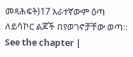መጻሕፍት)17 አራተኛውም ዕጣ ለይሳኮር ልጆች በየወገኖቻቸው ወጣ። See the chapter |